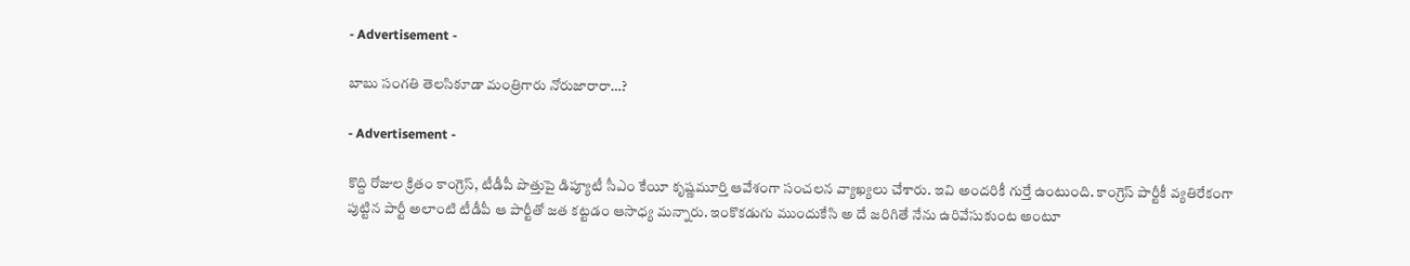- Advertisement -

బాబు సంగ‌తి తెల‌సికూడా మంత్రిగారు నోరుజారారా…?

- Advertisement -

కొద్ది రోజుల క్రితం కాంగ్రెస్‌, టీడీపీ పొత్తుపై డిప్యూటీ సీఎం కేయీ కృష్ణ‌మూర్తి ఆవేశంగా సంచ‌ల‌న వ్యాఖ్య‌లు చేశారు. ఇవి అంద‌రికీ గుర్తే ఉంటుంది. కాంగ్రెస్ పార్టీకీ వ్య‌తిరేకంగా పుట్టిన పార్టీ అలాంటి టీడీపీ ఆ పార్టీతో జ‌త క‌ట్ట‌డం ఆసాధ్య మ‌న్నారు. ఇంకొక‌డుగు ముందుకేసి అ దే జ‌రిగితే నేను ఉరివేసుకుంట అంటూ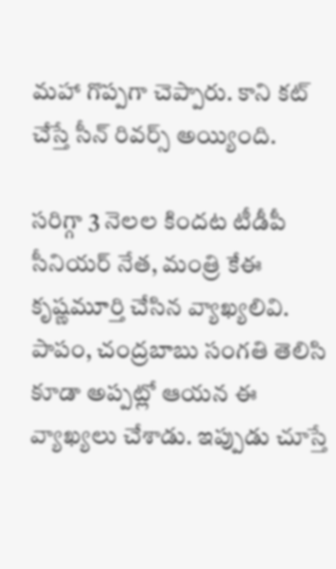మ‌హా గొప్ప‌గా చెప్పారు. కాని క‌ట్ చేస్తే సీన్ రివ‌ర్స్ అయ్యింది.

సరిగ్గా 3 నెలల కిందట టీడీపీ సీనియర్ నేత, మంత్రి కేఈ కృష్ణమూర్తి చేసిన వ్యాఖ్యలివి. పాపం, చంద్రబాబు సంగతి తెలిసి కూడా అప్పట్లో ఆయన ఈ వ్యాఖ్యలు చేశాడు. ఇప్పుడు చూస్తే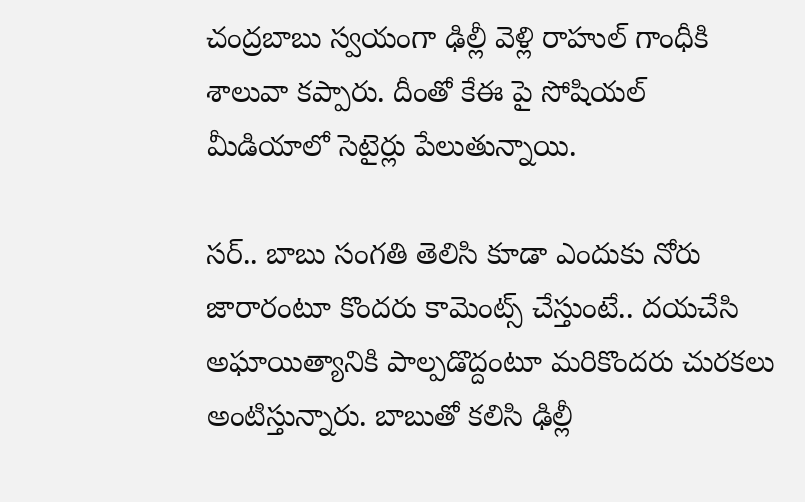చంద్రబాబు స్వయంగా ఢిల్లీ వెళ్లి రాహుల్ గాంధీకి శాలువా కప్పారు. దీంతో కేఈ పై సోషియ‌ల్ మీడియాలో సెటైర్లు పేలుతున్నాయి.

సర్.. బాబు సంగతి తెలిసి కూడా ఎందుకు నోరు జారారంటూ కొందరు కామెంట్స్ చేస్తుంటే.. దయచేసి అఘాయిత్యానికి పాల్పడొద్దంటూ మరికొందరు చురకలు అంటిస్తున్నారు. బాబుతో కలిసి ఢిల్లీ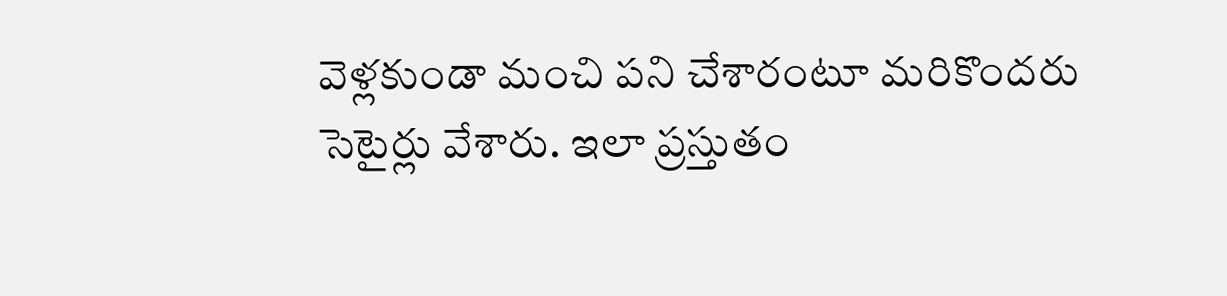వెళ్లకుండా మంచి పని చేశారంటూ మరికొందరు సెటైర్లు వేశారు. ఇలా ప్రస్తుతం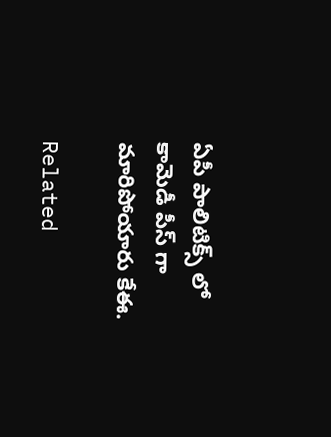ఏపీ పాలిటిక్స్ లో కామెడీ పీస్ గా మారిపోయారు కేఈ.

Related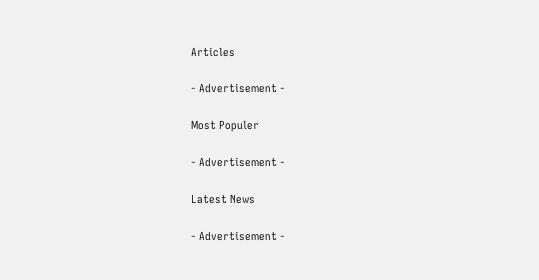Articles

- Advertisement -

Most Populer

- Advertisement -

Latest News

- Advertisement -